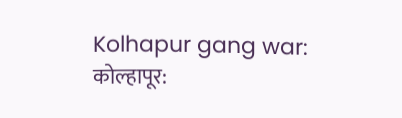Kolhapur gang war:
कोल्हापूर: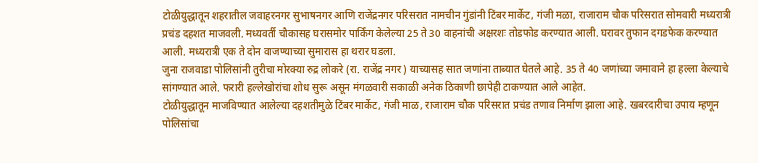टोळीयुद्धातून शहरातील जवाहरनगर सुभाषनगर आणि राजेंद्रनगर परिसरात नामचीन गुंडांनी टिंबर मार्केट, गंजी मळा, राजाराम चौक परिसरात सोमवारी मध्यरात्री प्रचंड दहशत माजवली. मध्यवर्ती चौकासह घरासमोर पार्किंग केलेल्या 25 ते 30 वाहनांची अक्षरशः तोडफोड करण्यात आली. घरावर तुफान दगडफेक करण्यात आली. मध्यरात्री एक ते दोन वाजण्याच्या सुमारास हा थरार घडला.
जुना राजवाडा पोलिसांनी तुरीचा मोरक्या रुद्र लोकरे (रा. राजेंद्र नगर) याच्यासह सात जणांना ताब्यात घेतले आहे. 35 ते 40 जणांच्या जमावाने हा हल्ला केल्याचे सांगण्यात आले. फरारी हल्लेखोरांचा शोध सुरू असून मंगळवारी सकाळी अनेक ठिकाणी छापेही टाकण्यात आले आहेत.
टोळीयुद्धातून माजविण्यात आलेल्या दहशतीमुळे टिंबर मार्केट, गंजी माळ, राजाराम चौक परिसरात प्रचंड तणाव निर्माण झाला आहे. खबरदारीचा उपाय म्हणून पोलिसांचा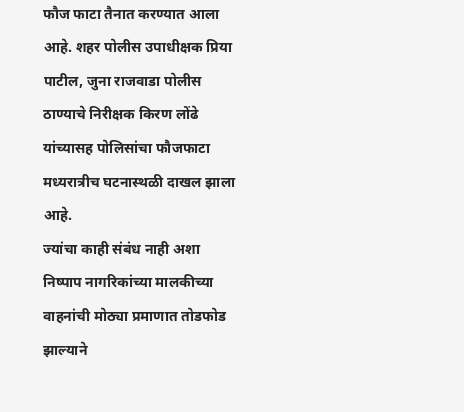फौज फाटा तैनात करण्यात आला आहे. शहर पोलीस उपाधीक्षक प्रिया पाटील, जुना राजवाडा पोलीस ठाण्याचे निरीक्षक किरण लोंढे यांच्यासह पोलिसांचा फौजफाटा मध्यरात्रीच घटनास्थळी दाखल झाला आहे.
ज्यांचा काही संबंध नाही अशा निष्पाप नागरिकांच्या मालकीच्या वाहनांची मोठ्या प्रमाणात तोडफोड झाल्याने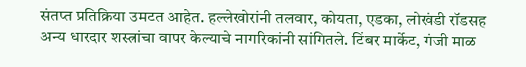संतप्त प्रतिक्रिया उमटत आहेत. हल्लेखोरांनी तलवार, कोयता, एडका, लोखंडी रॉडसह अन्य धारदार शस्त्रांचा वापर केल्याचे नागरिकांनी सांगितले. टिंबर मार्केट, गंजी माळ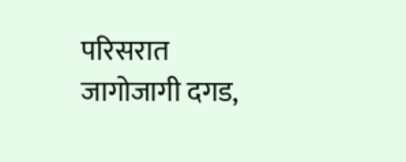परिसरात जागोजागी दगड,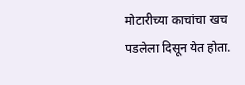मोटारीच्या काचांचा खच पडलेला दिसून येत होता.